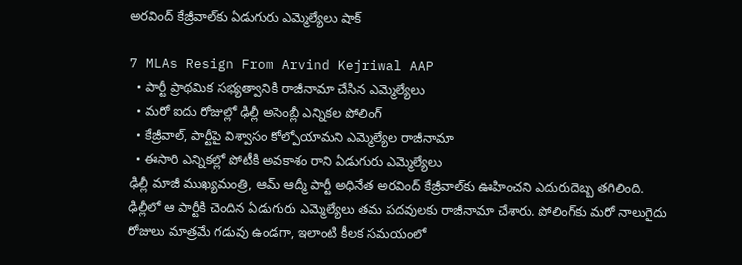అరవింద్ కేజ్రీవాల్‌కు ఏడుగురు ఎమ్మెల్యేలు షాక్

7 MLAs Resign From Arvind Kejriwal AAP
  • పార్టీ ప్రాథమిక సభ్యత్వానికి రాజీనామా చేసిన ఎమ్మెల్యేలు
  • మరో ఐదు రోజుల్లో ఢిల్లీ అసెంబ్లీ ఎన్నికల పోలింగ్
  • కేజ్రీవాల్, పార్టీపై విశ్వాసం కోల్పోయామని ఎమ్మెల్యేల రాజీనామా
  • ఈసారి ఎన్నికల్లో పోటీకి అవకాశం రాని ఏడుగురు ఎమ్మెల్యేలు
ఢిల్లీ మాజీ ముఖ్యమంత్రి, ఆమ్ ఆద్మీ పార్టీ అధినేత అరవింద్ కేజ్రీవాల్‌కు ఊహించని ఎదురుదెబ్బ తగిలింది. ఢిల్లీలో ఆ పార్టీకి చెందిన ఏడుగురు ఎమ్మెల్యేలు తమ పదవులకు రాజీనామా చేశారు. పోలింగ్‌కు మరో నాలుగైదు రోజులు మాత్రమే గడువు ఉండగా, ఇలాంటి కీలక సమయంలో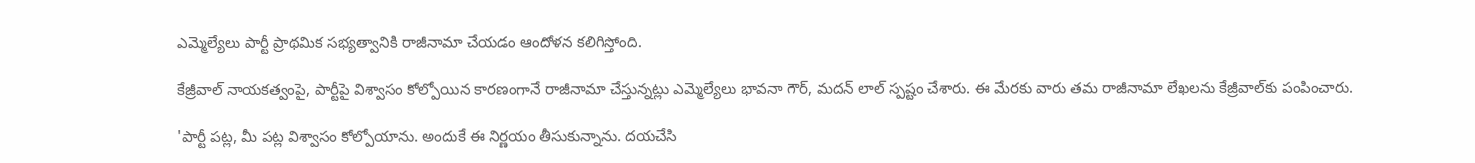ఎమ్మెల్యేలు పార్టీ ప్రాథమిక సభ్యత్వానికి రాజీనామా చేయడం ఆందోళన కలిగిస్తోంది.

కేజ్రీవాల్ నాయకత్వంపై, పార్టీపై విశ్వాసం కోల్పోయిన కారణంగానే రాజీనామా చేస్తున్నట్లు ఎమ్మెల్యేలు భావనా గౌర్, మదన్ లాల్ స్పష్టం చేశారు. ఈ మేరకు వారు తమ రాజీనామా లేఖలను కేజ్రీవాల్‌కు పంపించారు.

'పార్టీ పట్ల, మీ పట్ల విశ్వాసం కోల్పోయాను. అందుకే ఈ నిర్ణయం తీసుకున్నాను. దయచేసి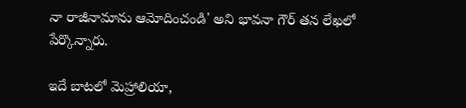నా రాజీనామాను ఆమోదించండి' అని భావనా గౌర్ తన లేఖలో పేర్కొన్నారు.

ఇదే బాటలో మెహ్రాలియా,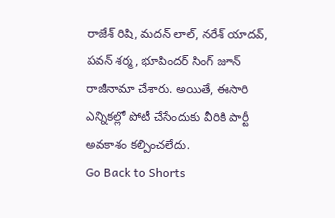రాజేశ్ రిషి, మదన్ లాల్, నరేశ్ యాదవ్, పవన్ శర్మ, భూపిందర్ సింగ్ జూన్ రాజీనామా చేశారు. అయితే, ఈసారి ఎన్నికల్లో పోటీ చేసేందుకు వీరికి పార్టీ అవకాశం కల్పించలేదు.
Go Back to Shorts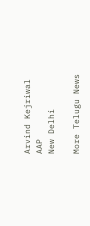Arvind Kejriwal
AAP
New Delhi

More Telugu News